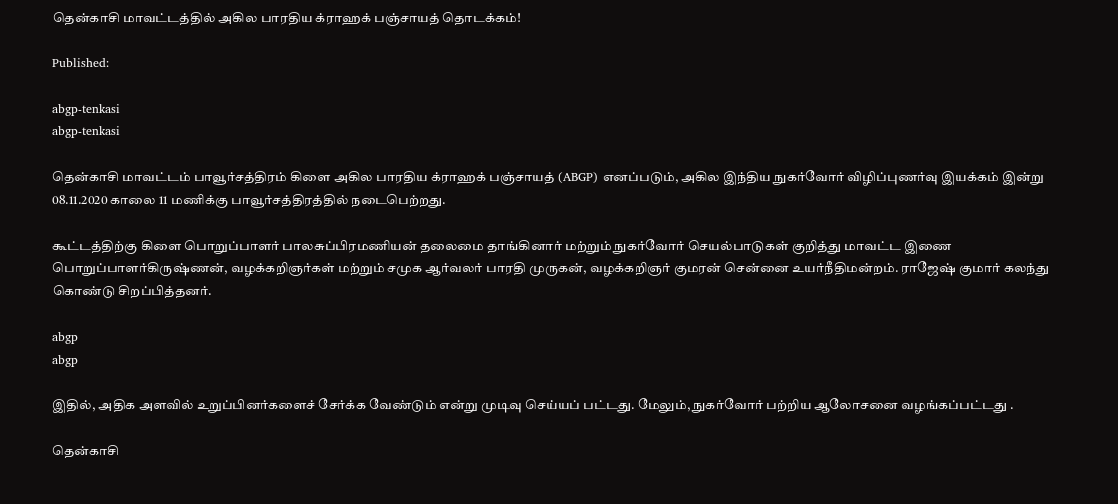தென்காசி மாவட்டத்தில் அகில பாரதிய க்ராஹக் பஞ்சாயத் தொடக்கம்!

Published:

abgp-tenkasi
abgp-tenkasi

தென்காசி மாவட்டம் பாவூர்சத்திரம் கிளை அகில பாரதிய க்ராஹக் பஞ்சாயத் (ABGP) எனப்படும், அகில இந்திய நுகர்வோர் விழிப்புணர்வு இயக்கம் இன்று 08.11.2020 காலை 11 மணிக்கு பாவூர்சத்திரத்தில் நடைபெற்றது.

கூட்டத்திற்கு கிளை பொறுப்பாளர் பாலசுப்பிரமணியன் தலைமை தாங்கினார் மற்றும் நுகர்வோர் செயல்பாடுகள் குறித்து மாவட்ட இணை பொறுப்பாளர்கிருஷ்ணன், வழக்கறிஞர்கள் மற்றும் சமுக ஆர்வலர் பாரதி முருகன், வழக்கறிஞர் குமரன் சென்னை உயர்நீதிமன்றம். ராஜேஷ் குமார் கலந்து கொண்டு சிறப்பித்தனர்.

abgp
abgp

இதில், அதிக அளவில் உறுப்பினர்களைச் சேர்க்க வேண்டும் என்று முடிவு செய்யப் பட்டது. மேலும், நுகர்வோர் பற்றிய ஆலோசனை வழங்கப்பட்டது .

தென்காசி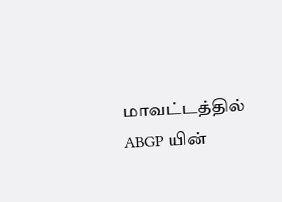மாவட்டத்தில் ABGP யின்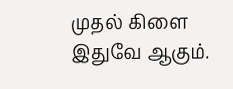முதல் கிளை இதுவே ஆகும்.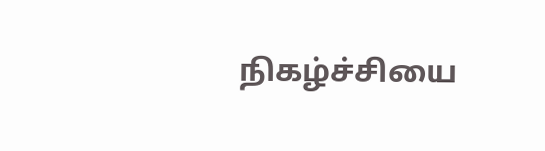நிகழ்ச்சியை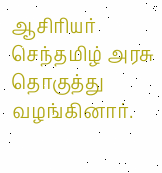ஆசிரியர் செந்தமிழ் அரசு தொகுத்து வழங்கினார்.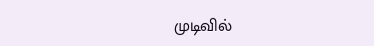முடிவில்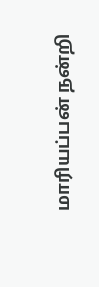மாரியப்பன் நன்றி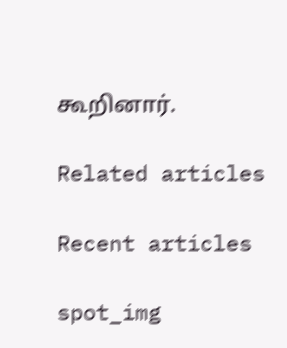கூறினார்.

Related articles

Recent articles

spot_img